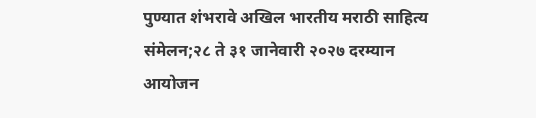पुण्यात शंभरावे अखिल भारतीय मराठी साहित्य संमेलन;२८ ते ३१ जानेवारी २०२७ दरम्यान आयोजन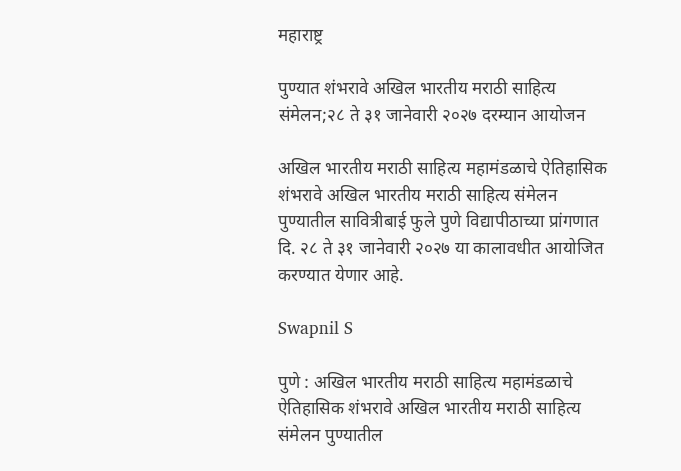महाराष्ट्र

पुण्यात शंभरावे अखिल भारतीय मराठी साहित्य संमेलन;२८ ते ३१ जानेवारी २०२७ दरम्यान आयोजन

अखिल भारतीय मराठी साहित्य महामंडळाचे ऐतिहासिक शंभरावे अखिल भारतीय मराठी साहित्य संमेलन पुण्यातील सावित्रीबाई फुले पुणे विद्यापीठाच्या प्रांगणात दि. २८ ते ३१ जानेवारी २०२७ या कालावधीत आयोजित करण्यात येणार आहे.

Swapnil S

पुणे : अखिल भारतीय मराठी साहित्य महामंडळाचे ऐतिहासिक शंभरावे अखिल भारतीय मराठी साहित्य संमेलन पुण्यातील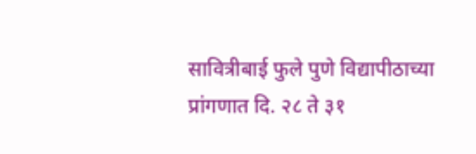सावित्रीबाई फुले पुणे विद्यापीठाच्या प्रांगणात दि. २८ ते ३१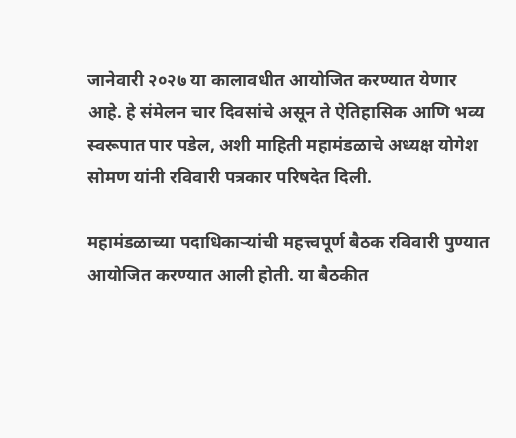जानेवारी २०२७ या कालावधीत आयोजित करण्यात येणार आहे. हे संमेलन चार दिवसांचे असून ते ऐतिहासिक आणि भव्य स्वरूपात पार पडेल, अशी माहिती महामंडळाचे अध्यक्ष योगेश सोमण यांनी रविवारी पत्रकार परिषदेत दिली.

महामंडळाच्या पदाधिकाऱ्यांची महत्त्वपूर्ण बैठक रविवारी पुण्यात आयोजित करण्यात आली होती. या बैठकीत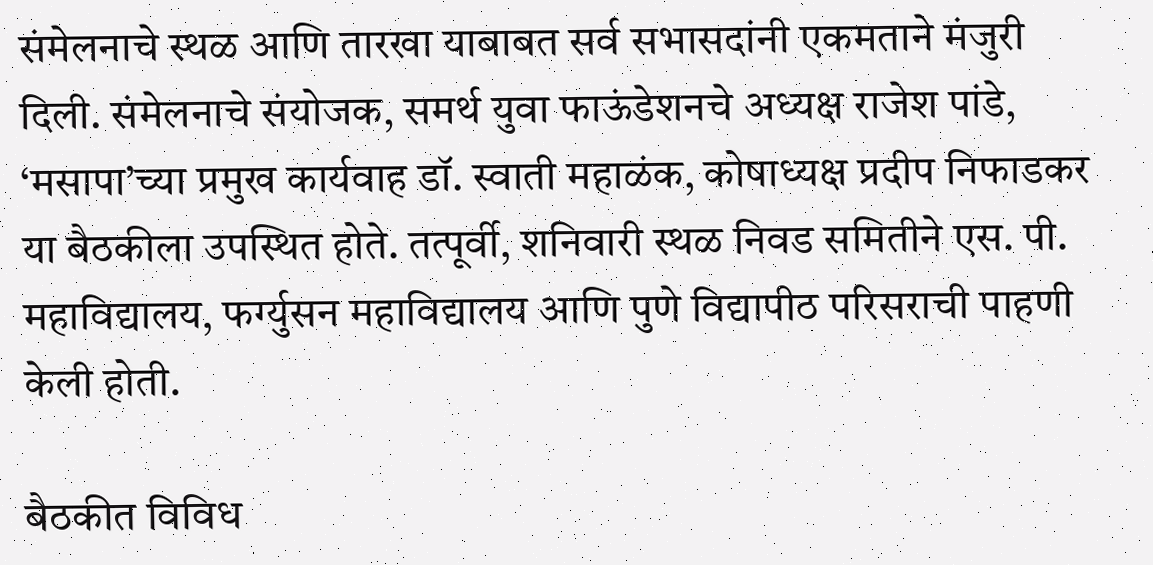संमेलनाचे स्थळ आणि तारखा याबाबत सर्व सभासदांनी एकमताने मंजुरी दिली. संमेलनाचे संयोजक, समर्थ युवा फाऊंडेशनचे अध्यक्ष राजेश पांडे, ‘मसापा’च्या प्रमुख कार्यवाह डॉ. स्वाती महाळंक, कोषाध्यक्ष प्रदीप निफाडकर या बैठकीला उपस्थित होते. तत्पूर्वी, शनिवारी स्थळ निवड समितीने एस. पी. महाविद्यालय, फर्ग्युसन महाविद्यालय आणि पुणे विद्यापीठ परिसराची पाहणी केली होती.

बैठकीत विविध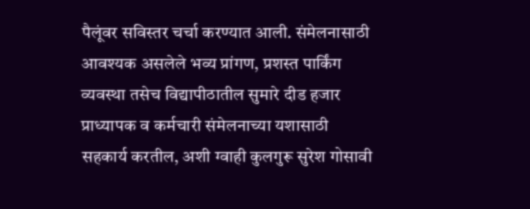पैलूंवर सविस्तर चर्चा करण्यात आली. संमेलनासाठी आवश्यक असलेले भव्य प्रांगण, प्रशस्त पार्किंग व्यवस्था तसेच विद्यापीठातील सुमारे दीड हजार प्राध्यापक व कर्मचारी संमेलनाच्या यशासाठी सहकार्य करतील, अशी ग्वाही कुलगुरू सुरेश गोसावी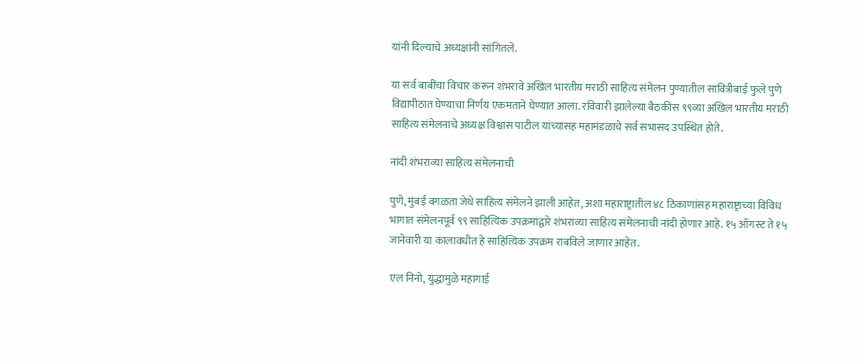यांनी दिल्याचे अध्यक्षांनी सांगितले.

या सर्व बाबींचा विचार करून शंभरावे अखिल भारतीय मराठी साहित्य संमेलन पुण्यातील सावित्रीबाई फुले पुणे विद्यापीठात घेण्याचा निर्णय एकमताने घेण्यात आला. रविवारी झालेल्या बैठकीस ९९व्या अखिल भारतीय मराठी साहित्य संमेलनाचे अध्यक्ष विश्वास पाटील यांच्यासह महामंडळाचे सर्व सभासद उपस्थित होते.

नांदी शंभराव्या साहित्य संमेलनाची

पुणे, मुंबई वगळता जेथे साहित्य संमेलने झाली आहेत, अशा महाराष्ट्रातील ४८ ठिकाणांसह महाराष्ट्राच्या विविध भागात संमेलनपूर्व ९९ साहित्यिक उपक्रमांद्वारे शंभराव्या साहित्य संमेलनाची नांदी होणार आहे. १५ ऑगस्ट ते १५ जानेवारी या कालावधीत हे साहित्यिक उपक्रम राबविले जाणार आहेत.

एल निनो, युद्धामुळे महागाई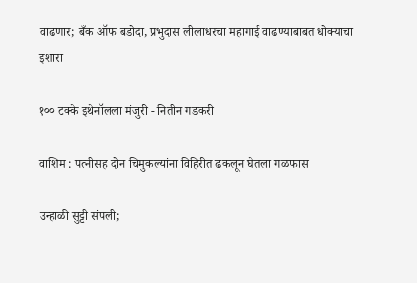वाढणार; बँक ऑफ बडोदा, प्रभुदास लीलाधरचा महागाई वाढण्याबाबत धोक्याचा इशारा

१०० टक्के इथेनॉलला मंजुरी - नितीन गडकरी

वाशिम : पत्नीसह दोन चिमुकल्यांना विहिरीत ढकलून घेतला गळफास

उन्हाळी सुट्टी संपली;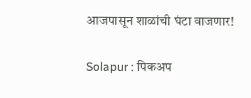आजपासून शाळांची घंटा वाजणार!

Solapur : पिकअप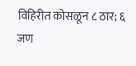विहिरीत कोसळून ८ ठार; ६ जण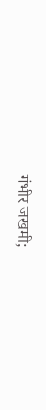गंभीर जखमी;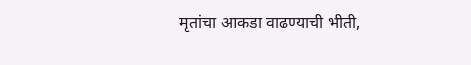मृतांचा आकडा वाढण्याची भीती,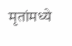मृतांमध्ये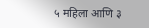५ महिला आणि ३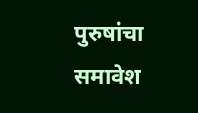पुरुषांचा समावेश